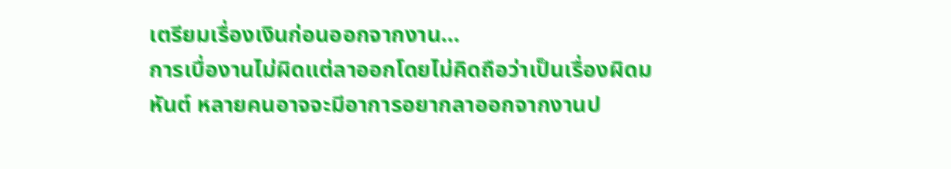เตรียมเรื่องเงินก่อนออกจากงาน…
การเบื่องานไม่ผิดแต่ลาออกโดยไม่คิดถือว่าเป็นเรื่องผิดมหันต์ หลายคนอาจจะมีอาการอยากลาออกจากงานป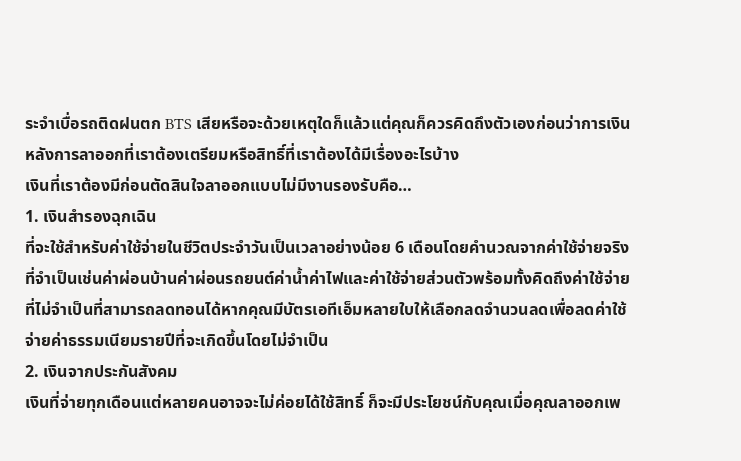ระจำเบื่อรถติดฝนตก BTS เสียหรือจะด้วยเหตุใดก็แล้วแต่คุณก็ควรคิดถึงตัวเองก่อนว่าการเงินหลังการลาออกที่เราต้องเตรียมหรือสิทธิ์ที่เราต้องได้มีเรื่องอะไรบ้าง
เงินที่เราต้องมีก่อนตัดสินใจลาออกแบบไม่มีงานรองรับคือ…
1. เงินสำรองฉุกเฉิน
ที่จะใช้สำหรับค่าใช้จ่ายในชีวิตประจำวันเป็นเวลาอย่างน้อย 6 เดือนโดยคำนวณจากค่าใช้จ่ายจริงที่จำเป็นเช่นค่าผ่อนบ้านค่าผ่อนรถยนต์ค่าน้ำค่าไฟและค่าใช้จ่ายส่วนตัวพร้อมทั้งคิดถึงค่าใช้จ่ายที่ไม่จำเป็นที่สามารถลดทอนได้หากคุณมีบัตรเอทีเอ็มหลายใบให้เลือกลดจำนวนลดเพื่อลดค่าใช้จ่ายค่าธรรมเนียมรายปีที่จะเกิดขึ้นโดยไม่จำเป็น
2. เงินจากประกันสังคม
เงินที่จ่ายทุกเดือนแต่หลายคนอาจจะไม่ค่อยได้ใช้สิทธิ์ ก็จะมีประโยชน์กับคุณเมื่อคุณลาออกเพ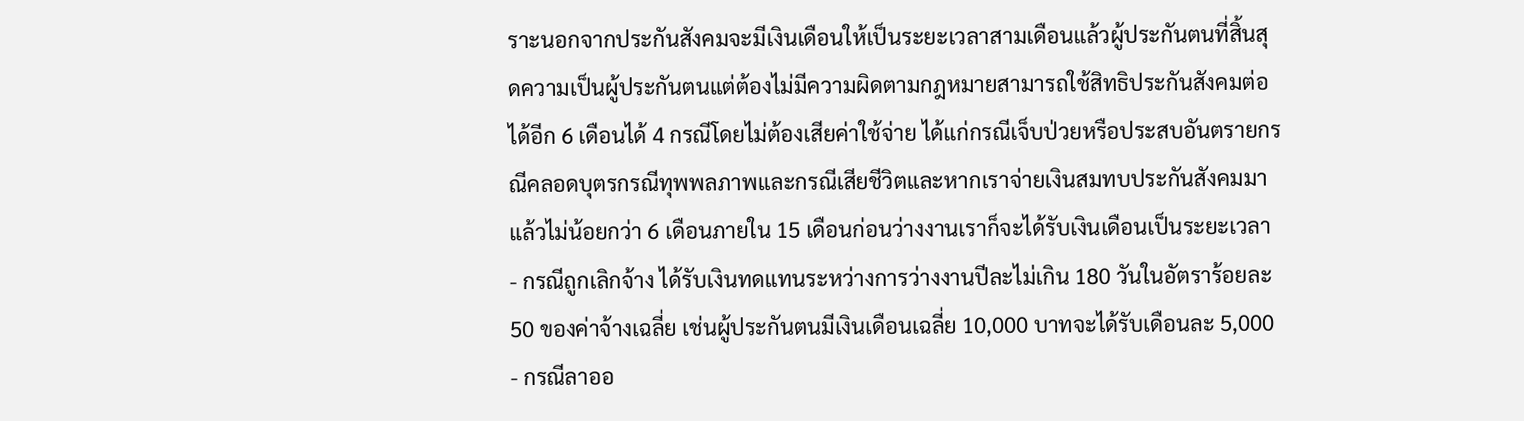ราะนอกจากประกันสังคมจะมีเงินเดือนให้เป็นระยะเวลาสามเดือนแล้วผู้ประกันตนที่สิ้นสุดความเป็นผู้ประกันตนแต่ต้องไม่มีความผิดตามกฎหมายสามารถใช้สิทธิประกันสังคมต่อได้อีก 6 เดือนได้ 4 กรณีโดยไม่ต้องเสียค่าใช้จ่าย ได้แก่กรณีเจ็บป่วยหรือประสบอันตรายกรณีคลอดบุตรกรณีทุพพลภาพและกรณีเสียชีวิตและหากเราจ่ายเงินสมทบประกันสังคมมาแล้วไม่น้อยกว่า 6 เดือนภายใน 15 เดือนก่อนว่างงานเราก็จะได้รับเงินเดือนเป็นระยะเวลา
- กรณีถูกเลิกจ้าง ได้รับเงินทดแทนระหว่างการว่างงานปีละไม่เกิน 180 วันในอัตราร้อยละ 50 ของค่าจ้างเฉลี่ย เช่นผู้ประกันตนมีเงินเดือนเฉลี่ย 10,000 บาทจะได้รับเดือนละ 5,000
- กรณีลาออ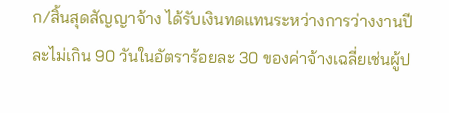ก/สิ้นสุดสัญญาจ้าง ได้รับเงินทดแทนระหว่างการว่างงานปีละไม่เกิน 90 วันในอัตราร้อยละ 30 ของค่าจ้างเฉลี่ยเช่นผู้ป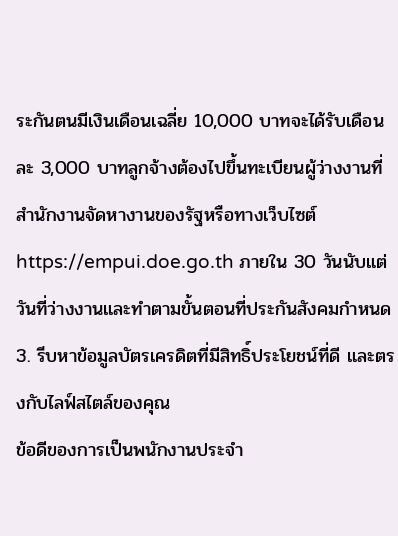ระกันตนมีเงินเดือนเฉลี่ย 10,000 บาทจะได้รับเดือนละ 3,000 บาทลูกจ้างต้องไปขึ้นทะเบียนผู้ว่างงานที่สำนักงานจัดหางานของรัฐหรือทางเว็บไซต์ https://empui.doe.go.th ภายใน 30 วันนับแต่วันที่ว่างงานและทำตามขั้นตอนที่ประกันสังคมกำหนด
3. รีบหาข้อมูลบัตรเครดิตที่มีสิทธิ์ประโยชน์ที่ดี และตรงกับไลฟ์สไตล์ของคุณ
ข้อดีของการเป็นพนักงานประจำ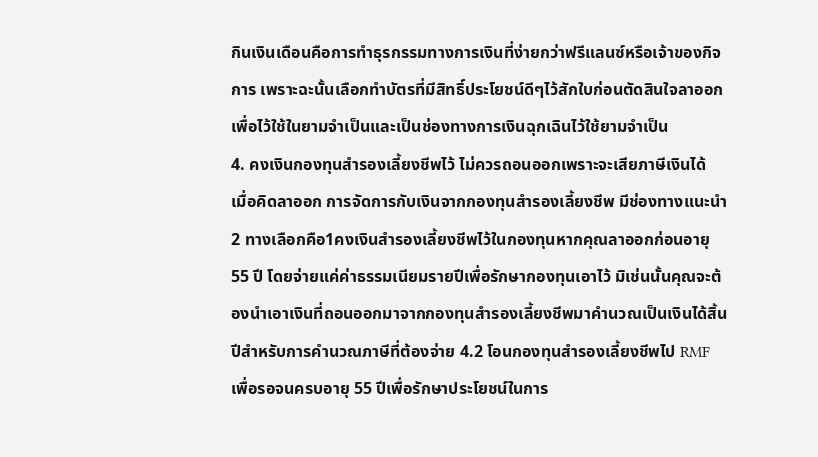กินเงินเดือนคือการทำธุรกรรมทางการเงินที่ง่ายกว่าฟรีแลนซ์หรือเจ้าของกิจการ เพราะฉะนั้นเลือกทำบัตรที่มีสิทธิ์ประโยชน์ดีๆไว้สักใบก่อนตัดสินใจลาออกเพื่อไว้ใช้ในยามจำเป็นและเป็นช่องทางการเงินฉุกเฉินไว้ใช้ยามจำเป็น
4. คงเงินกองทุนสำรองเลี้ยงชีพไว้ ไม่ควรถอนออกเพราะจะเสียภาษีเงินได้
เมื่อคิดลาออก การจัดการกับเงินจากกองทุนสำรองเลี้ยงชีพ มีช่องทางแนะนำ 2 ทางเลือกคือ1คงเงินสำรองเลี้ยงชีพไว้ในกองทุนหากคุณลาออกก่อนอายุ 55 ปี โดยจ่ายแค่ค่าธรรมเนียมรายปีเพื่อรักษากองทุนเอาไว้ มิเช่นนั้นคุณจะต้องนำเอาเงินที่ถอนออกมาจากกองทุนสำรองเลี้ยงชีพมาคำนวณเป็นเงินได้สิ้นปีสำหรับการคำนวณภาษีที่ต้องจ่าย 4.2 โอนกองทุนสำรองเลี้ยงชีพไป RMF เพื่อรอจนครบอายุ 55 ปีเพื่อรักษาประโยชน์ในการ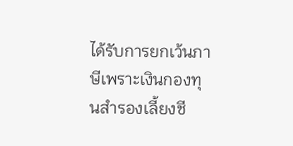ได้รับการยกเว้นภาษีเพราะเงินกองทุนสำรองเลี้ยงชี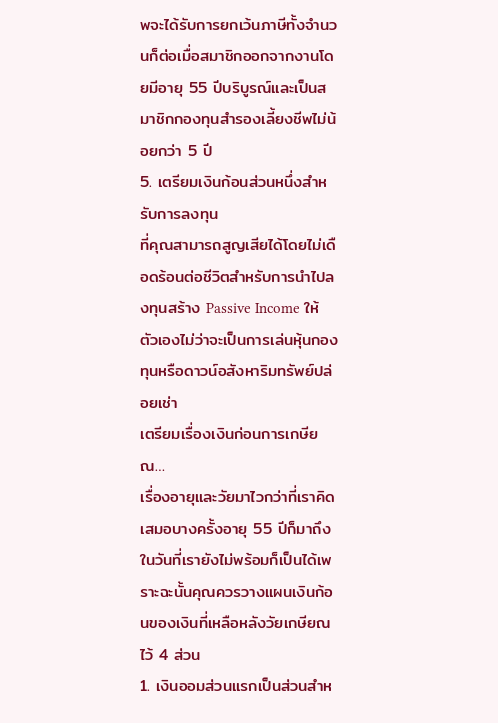พจะได้รับการยกเว้นภาษีทั้งจำนวนก็ต่อเมื่อสมาชิกออกจากงานโดยมีอายุ 55 ปีบริบูรณ์และเป็นสมาชิกกองทุนสำรองเลี้ยงชีพไม่น้อยกว่า 5 ปี
5. เตรียมเงินก้อนส่วนหนึ่งสำหรับการลงทุน
ที่คุณสามารถสูญเสียได้โดยไม่เดือดร้อนต่อชีวิตสำหรับการนำไปลงทุนสร้าง Passive Income ให้ตัวเองไม่ว่าจะเป็นการเล่นหุ้นกองทุนหรือดาวน์อสังหาริมทรัพย์ปล่อยเช่า
เตรียมเรื่องเงินก่อนการเกษียณ…
เรื่องอายุและวัยมาไวกว่าที่เราคิดเสมอบางครั้งอายุ 55 ปีก็มาถึงในวันที่เรายังไม่พร้อมก็เป็นได้เพราะฉะนั้นคุณควรวางแผนเงินก้อนของเงินที่เหลือหลังวัยเกษียณไว้ 4 ส่วน
1. เงินออมส่วนแรกเป็นส่วนสำห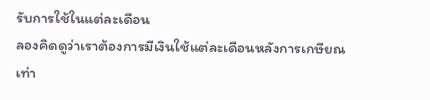รับการใช้ในแต่ละเดือน
ลองคิดดูว่าเราต้องการมีเงินใช้แต่ละเดือนหลังการเกษียณเท่า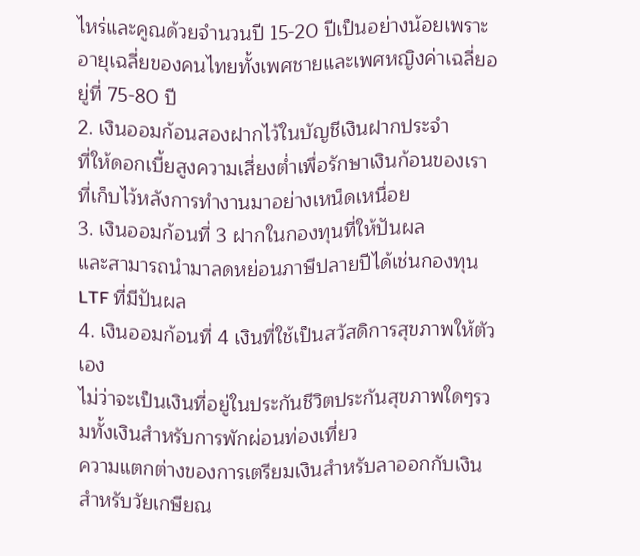ไหร่และคูณด้วยจำนวนปี 15-20 ปีเป็นอย่างน้อยเพราะอายุเฉลี่ยของคนไทยทั้งเพศชายและเพศหญิงค่าเฉลี่ยอยู่ที่ 75-80 ปี
2. เงินออมก้อนสองฝากไว้ในบัญชีเงินฝากประจำ
ที่ให้ดอกเบี้ยสูงความเสี่ยงต่ำเพื่อรักษาเงินก้อนของเราที่เก็บไว้หลังการทำงานมาอย่างเหน็ดเหนื่อย
3. เงินออมก้อนที่ 3 ฝากในกองทุนที่ให้ปันผล
และสามารถนำมาลดหย่อนภาษีปลายปีได้เช่นกองทุน LTF ที่มีปันผล
4. เงินออมก้อนที่ 4 เงินที่ใช้เป็นสวัสดิการสุขภาพให้ตัวเอง
ไม่ว่าจะเป็นเงินที่อยู่ในประกันชีวิตประกันสุขภาพใดๆรวมทั้งเงินสำหรับการพักผ่อนท่องเที่ยว
ความแตกต่างของการเตรียมเงินสำหรับลาออกกับเงินสำหรับวัยเกษียณ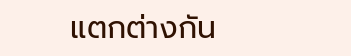แตกต่างกัน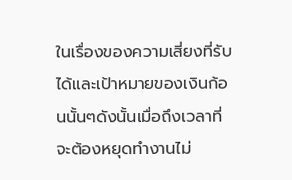ในเรื่องของความเสี่ยงที่รับได้และเป้าหมายของเงินก้อนนั้นๆดังนั้นเมื่อถึงเวลาที่จะต้องหยุดทำงานไม่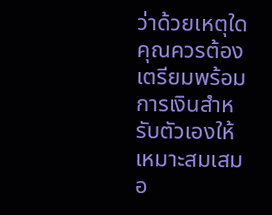ว่าด้วยเหตุใดคุณควรต้องเตรียมพร้อมการเงินสำหรับตัวเองให้เหมาะสมเสมอ